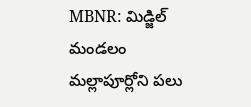MBNR: మిడ్జిల్ మండలం మల్లాపూర్లోని పలు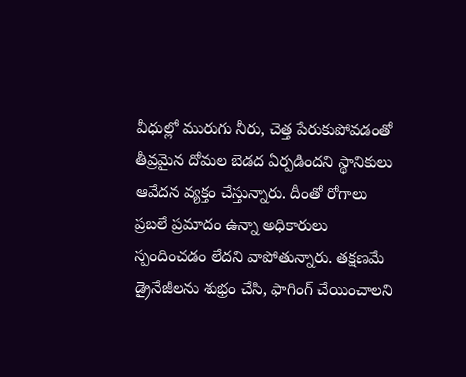వీధుల్లో మురుగు నీరు, చెత్త పేరుకుపోవడంతో తీవ్రమైన దోమల బెడద ఏర్పడిందని స్థానికులు ఆవేదన వ్యక్తం చేస్తున్నారు. దీంతో రోగాలు ప్రబలే ప్రమాదం ఉన్నా అధికారులు స్పందించడం లేదని వాపోతున్నారు. తక్షణమే డ్రైనేజీలను శుభ్రం చేసి, ఫాగింగ్ చేయించాలని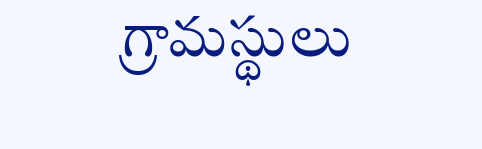గ్రామస్థులు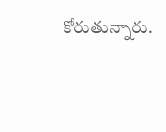కోరుతున్నారు.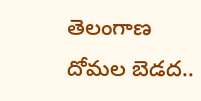తెలంగాణ
దోమల బెడద..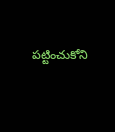పట్టించుకోని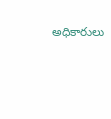అధికారులు